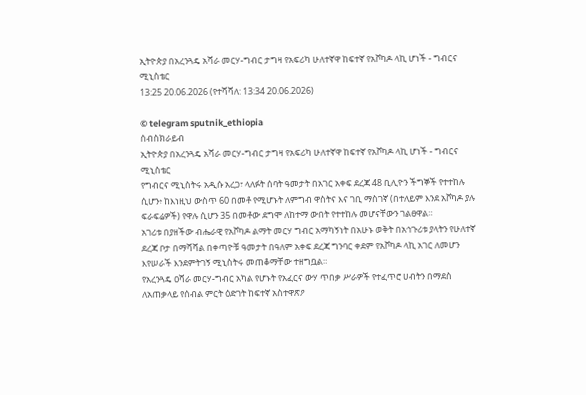ኢትዮጵያ በአረንጓዴ አሻራ መርሃ-ግብር ታግዛ የአፍሪካ ሁለተኛዋ ከፍተኛ የአቮካዶ ላኪ ሆነች - ግብርና ሚኒስቴር
13:25 20.06.2026 (የተሻሻለ: 13:34 20.06.2026)

© telegram sputnik_ethiopia
ሰብስክራይብ
ኢትዮጵያ በአረንጓዴ አሻራ መርሃ-ግብር ታግዛ የአፍሪካ ሁለተኛዋ ከፍተኛ የአቮካዶ ላኪ ሆነች - ግብርና ሚኒስቴር
የግብርና ሚኒስትሩ አዲሱ አረጋ፣ ላለፉት ሰባት ዓመታት በአገር አቀፍ ደረጃ 48 ቢሊዮን ችግኞች የተተከሉ ሲሆን፥ ከእነዚህ ውስጥ 60 በመቶ የሚሆኑት ለምግብ ዋስትና እና ገቢ ማስገኛ (በተለይም እንደ አቮካዶ ያሉ ፍራፍሬዎች) የዋሉ ሲሆን 35 በመቶው ደግሞ ለከተማ ውበት የተተከሉ መሆናቸውን ገልፀዋል።
አገሪቱ በያዘችው ብሔራዊ የአቮካዶ ልማት መርሃ ግብር አማካኝነት በአሁኑ ወቅት በአኅጉሪቱ ያላትን የሁለተኛ ደረጃ ቦታ በማሻሻል በቀጣዮቹ ዓመታት በዓለም አቀፍ ደረጃ ግንባር ቀደም የአቮካዶ ላኪ አገር ለመሆን እየሠራች እንደምትገኝ ሚኒስትሩ መጠቆማቸው ተዘግቧል።
የአረንጓዴ ዐሻራ መርሃ-ግብር አካል የሆኑት የአፈርና ውሃ ጥበቃ ሥራዎች የተፈጥሮ ሀብትን በማደስ ለአጠቃላይ የሰብል ምርት ዕድገት ከፍተኛ አስተዋጽዖ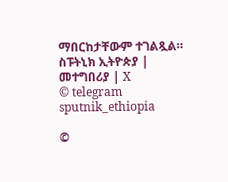ማበርከታቸውም ተገልጿል።
ስፑትኒክ ኢትዮጵያ | መተግበሪያ | X
© telegram sputnik_ethiopia

©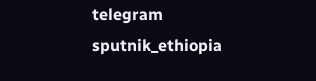telegram sputnik_ethiopia